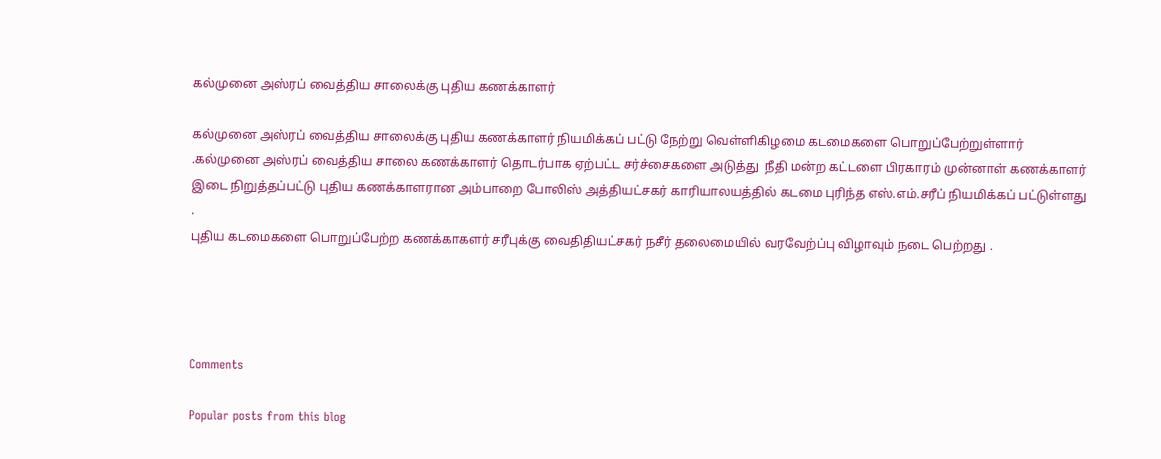கல்முனை அஸ்ரப் வைத்திய சாலைக்கு புதிய கணக்காளர்

கல்முனை அஸ்ரப் வைத்திய சாலைக்கு புதிய கணக்காளர் நியமிக்கப் பட்டு நேற்று வெள்ளிகிழமை கடமைகளை பொறுப்பேற்றுள்ளார் .கல்முனை அஸ்ரப் வைத்திய சாலை கணக்காளர் தொடர்பாக ஏற்பட்ட சர்ச்சைகளை அடுத்து  நீதி மன்ற கட்டளை பிரகாரம் முன்னாள் கணக்காளர் இடை நிறுத்தப்பட்டு புதிய கணக்காளரான அம்பாறை போலிஸ் அத்தியட்சகர் காரியாலயத்தில் கடமை புரிந்த எஸ்.எம்.சரீப் நியமிக்கப் பட்டுள்ளது .
புதிய கடமைகளை பொறுப்பேற்ற கணக்காகளர் சரீபுக்கு வைதிதியட்சகர் நசீர் தலைமையில் வரவேற்ப்பு விழாவும் நடை பெற்றது .




Comments

Popular posts from this blog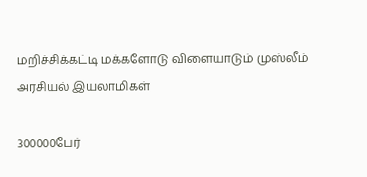மறிச்சிக்கட்டி மக்களோடு விளையாடும் முஸ்லீம் அரசியல் இயலாமிகள்

300000பேர்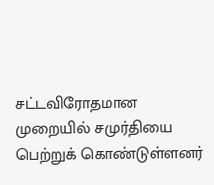சட்டவிரோதமான முறையில் சமுர்தியை பெற்றுக் கொண்டுள்ளனர்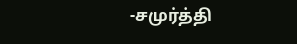-சமுர்த்தி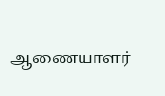ஆணையாளர்